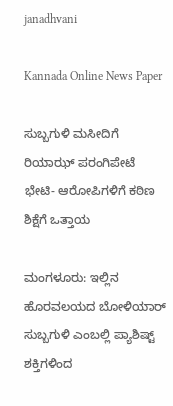janadhvani

Kannada Online News Paper

ಸುಬ್ಬಗುಳಿ ಮಸೀದಿಗೆ ರಿಯಾಝ್ ಪರಂಗಿಪೇಟೆ ಭೇಟಿ- ಆರೋಪಿಗಳಿಗೆ ಕಠಿಣ ಶಿಕ್ಷೆಗೆ ಒತ್ತಾಯ

ಮಂಗಳೂರು: ಇಲ್ಲಿನ ಹೊರವಲಯದ ಬೋಳಿಯಾರ್ ಸುಬ್ಬಗುಳಿ ಎಂಬಲ್ಲಿ ಪ್ಯಾಶಿಷ್ಟ್ ಶಕ್ತಿಗಳಿಂದ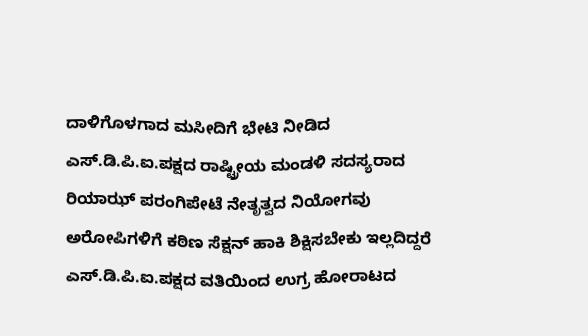ದಾಳಿಗೊಳಗಾದ ಮಸೀದಿಗೆ ಭೇಟಿ ನೀಡಿದ ಎಸ್.ಡಿ.ಪಿ.ಐ.ಪಕ್ಷದ ರಾಷ್ಟ್ರೀಯ ಮಂಡಳಿ ಸದಸ್ಯರಾದ ರಿಯಾಝ್ ಪರಂಗಿಪೇಟೆ ನೇತೃತ್ವದ ನಿಯೋಗವು ಅರೋಪಿಗಳಿಗೆ ಕಠಿಣ ಸೆಕ್ಷನ್ ಹಾಕಿ ಶಿಕ್ಷಿಸಬೇಕು ಇಲ್ಲದಿದ್ದರೆ ಎಸ್.ಡಿ.ಪಿ.ಐ.ಪಕ್ಷದ ವತಿಯಿಂದ ಉಗ್ರ ಹೋರಾಟದ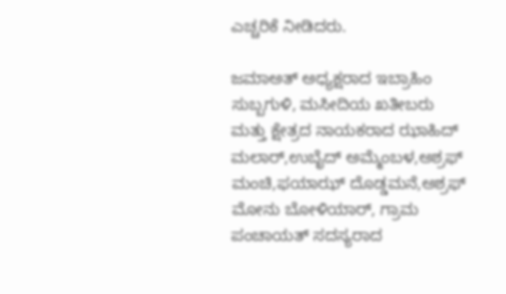ಎಚ್ಚರಿಕೆ ನೀಡಿದರು.

ಜಮಾಅತ್ ಅಧ್ಯಕ್ಷರಾದ ಇಬ್ರಾಹಿಂ ಸುಬ್ಬಗುಳಿ, ಮಸೀದಿಯ ಖತೀಬರು ಮತ್ತು ಕ್ಷೇತ್ರದ ನಾಯಕರಾದ ಝಾಹಿದ್ ಮಲಾರ್,ಉಬೈದ್ ಅಮ್ಮೆಂಬಳ,ಅಶ್ರಫ್ ಮಂಚಿ,ಫಯಾಝ್ ದೊಡ್ಡಮನೆ,ಅಶ್ರಫ್ ಮೋನು ಬೋಳಿಯಾರ್, ಗ್ರಾಮ ಪಂಚಾಯತ್ ಸದಸ್ಯರಾದ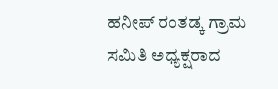ಹನೀಪ್ ರಂತಡ್ಕ ಗ್ರಾಮ ಸಮಿತಿ ಅಧ್ಯಕ್ಷರಾದ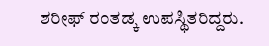ಶರೀಫ್ ರಂತಡ್ಕ ಉಪಸ್ಥಿತರಿದ್ದರು.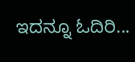ಇದನ್ನೂ ಓದಿರಿ...